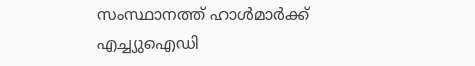സംസ്ഥാനത്ത് ഹാൾമാർക്ക് എച്ച്യുഐഡി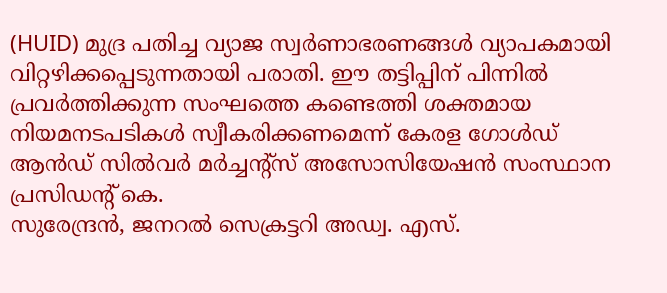(HUID) മുദ്ര പതിച്ച വ്യാജ സ്വർണാഭരണങ്ങൾ വ്യാപകമായി വിറ്റഴിക്കപ്പെടുന്നതായി പരാതി. ഈ തട്ടിപ്പിന് പിന്നിൽ പ്രവർത്തിക്കുന്ന സംഘത്തെ കണ്ടെത്തി ശക്തമായ നിയമനടപടികൾ സ്വീകരിക്കണമെന്ന് കേരള ഗോൾഡ് ആൻഡ് സിൽവർ മർച്ചന്റ്സ് അസോസിയേഷൻ സംസ്ഥാന പ്രസിഡന്റ് കെ.
സുരേന്ദ്രൻ, ജനറൽ സെക്രട്ടറി അഡ്വ. എസ്.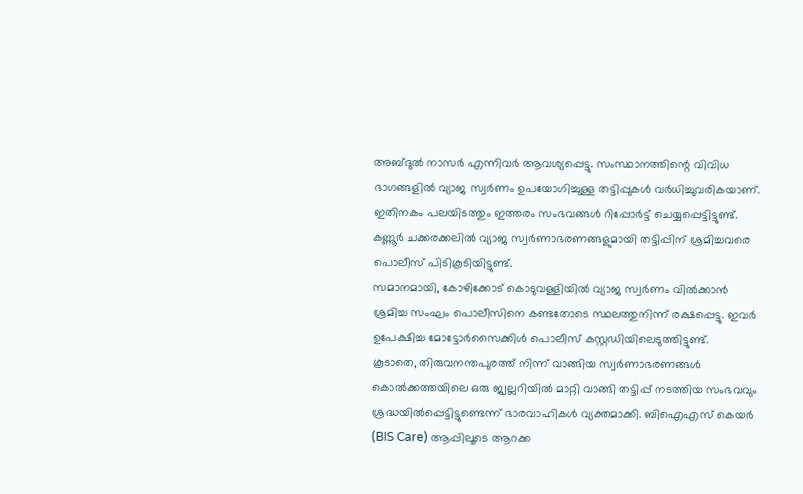അബ്ദുൽ നാസർ എന്നിവർ ആവശ്യപ്പെട്ടു. സംസ്ഥാനത്തിന്റെ വിവിധ ഭാഗങ്ങളിൽ വ്യാജ സ്വർണം ഉപയോഗിച്ചുള്ള തട്ടിപ്പുകൾ വർധിച്ചുവരികയാണ്.
ഇതിനകം പലയിടത്തും ഇത്തരം സംഭവങ്ങൾ റിപ്പോർട്ട് ചെയ്യപ്പെട്ടിട്ടുണ്ട്. കണ്ണൂർ ചക്കരക്കലിൽ വ്യാജ സ്വർണാഭരണങ്ങളുമായി തട്ടിപ്പിന് ശ്രമിച്ചവരെ പൊലീസ് പിടികൂടിയിട്ടുണ്ട്.
സമാനമായി, കോഴിക്കോട് കൊടുവള്ളിയിൽ വ്യാജ സ്വർണം വിൽക്കാൻ ശ്രമിച്ച സംഘം പൊലീസിനെ കണ്ടതോടെ സ്ഥലത്തുനിന്ന് രക്ഷപ്പെട്ടു. ഇവർ ഉപേക്ഷിച്ച മോട്ടോർസൈക്കിൾ പൊലീസ് കസ്റ്റഡിയിലെടുത്തിട്ടുണ്ട്.
കൂടാതെ, തിരുവനന്തപുരത്ത് നിന്ന് വാങ്ങിയ സ്വർണാഭരണങ്ങൾ കൊൽക്കത്തയിലെ ഒരു ജ്വല്ലറിയിൽ മാറ്റി വാങ്ങി തട്ടിപ്പ് നടത്തിയ സംഭവവും ശ്രദ്ധയിൽപ്പെട്ടിട്ടുണ്ടെന്ന് ഭാരവാഹികൾ വ്യക്തമാക്കി. ബിഐഎസ് കെയർ (BIS Care) ആപ്പിലൂടെ ആറക്ക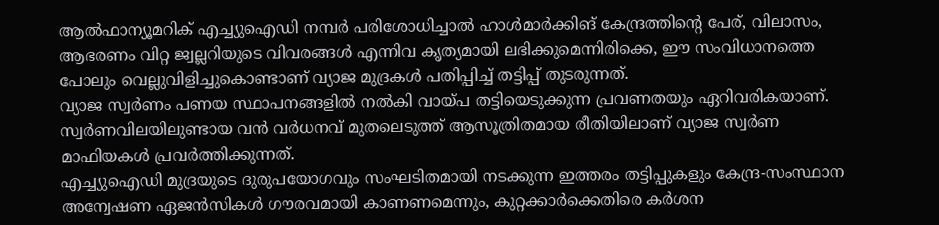ആൽഫാന്യൂമറിക് എച്ച്യുഐഡി നമ്പർ പരിശോധിച്ചാൽ ഹാൾമാർക്കിങ് കേന്ദ്രത്തിന്റെ പേര്, വിലാസം, ആഭരണം വിറ്റ ജ്വല്ലറിയുടെ വിവരങ്ങൾ എന്നിവ കൃത്യമായി ലഭിക്കുമെന്നിരിക്കെ, ഈ സംവിധാനത്തെ പോലും വെല്ലുവിളിച്ചുകൊണ്ടാണ് വ്യാജ മുദ്രകൾ പതിപ്പിച്ച് തട്ടിപ്പ് തുടരുന്നത്.
വ്യാജ സ്വർണം പണയ സ്ഥാപനങ്ങളിൽ നൽകി വായ്പ തട്ടിയെടുക്കുന്ന പ്രവണതയും ഏറിവരികയാണ്. സ്വർണവിലയിലുണ്ടായ വൻ വർധനവ് മുതലെടുത്ത് ആസൂത്രിതമായ രീതിയിലാണ് വ്യാജ സ്വർണ മാഫിയകൾ പ്രവർത്തിക്കുന്നത്.
എച്ച്യുഐഡി മുദ്രയുടെ ദുരുപയോഗവും സംഘടിതമായി നടക്കുന്ന ഇത്തരം തട്ടിപ്പുകളും കേന്ദ്ര-സംസ്ഥാന അന്വേഷണ ഏജൻസികൾ ഗൗരവമായി കാണണമെന്നും, കുറ്റക്കാർക്കെതിരെ കർശന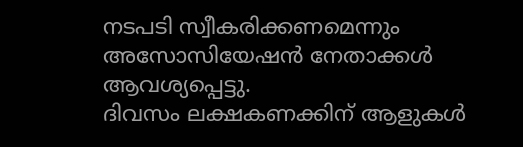നടപടി സ്വീകരിക്കണമെന്നും അസോസിയേഷൻ നേതാക്കൾ ആവശ്യപ്പെട്ടു.
ദിവസം ലക്ഷകണക്കിന് ആളുകൾ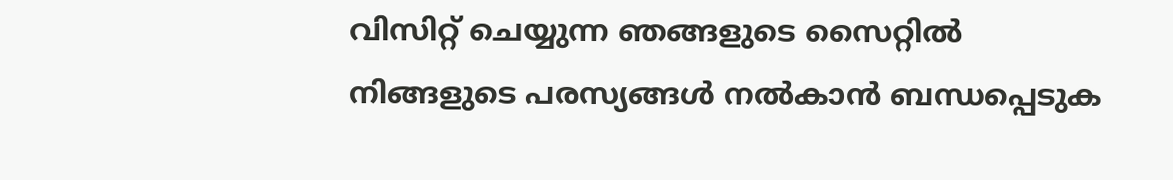വിസിറ്റ് ചെയ്യുന്ന ഞങ്ങളുടെ സൈറ്റിൽ നിങ്ങളുടെ പരസ്യങ്ങൾ നൽകാൻ ബന്ധപ്പെടുക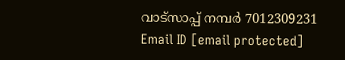വാട്സാപ്പ് നമ്പർ 7012309231 Email ID [email protected]